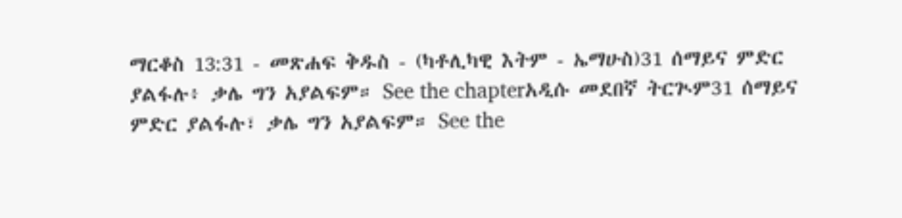ማርቆስ 13:31 - መጽሐፍ ቅዱስ - (ካቶሊካዊ እትም - ኤማሁስ)31 ሰማይና ምድር ያልፋሉ፥ ቃሌ ግን አያልፍም። See the chapterአዲሱ መደበኛ ትርጒም31 ሰማይና ምድር ያልፋሉ፣ ቃሌ ግን አያልፍም። See the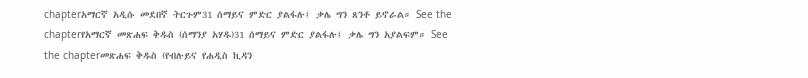chapterአማርኛ አዲሱ መደበኛ ትርጉም31 ሰማይና ምድር ያልፋሉ፤ ቃሌ ግን ጸንቶ ይኖራል። See the chapterየአማርኛ መጽሐፍ ቅዱስ (ሰማንያ አሃዱ)31 ሰማይና ምድር ያልፋሉ፤ ቃሌ ግን አያልፍም። See the chapterመጽሐፍ ቅዱስ (የብሉይና የሐዲስ ኪዳን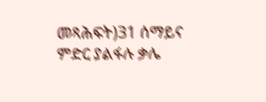መጻሕፍት)31 ሰማይና ምድር ያልፋሉ ቃሌ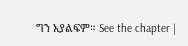ግን አያልፍም። See the chapter |